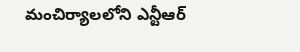మంచిర్యాలలోని ఎన్టీఆర్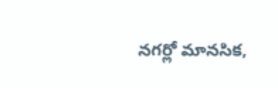నగర్లో మానసిక,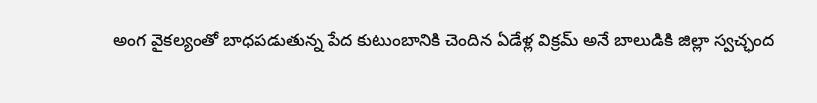అంగ వైకల్యంతో బాధపడుతున్న పేద కుటుంబానికి చెందిన ఏడేళ్ల విక్రమ్ అనే బాలుడికి జిల్లా స్వచ్ఛంద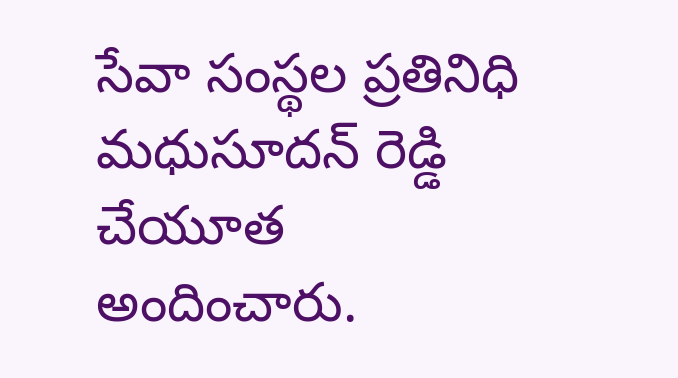సేవా సంస్థల ప్రతినిధి మధుసూదన్ రెడ్డి చేయూత అందించారు.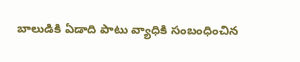బాలుడికి ఏడాది పాటు వ్యాధికి సంబంధించిన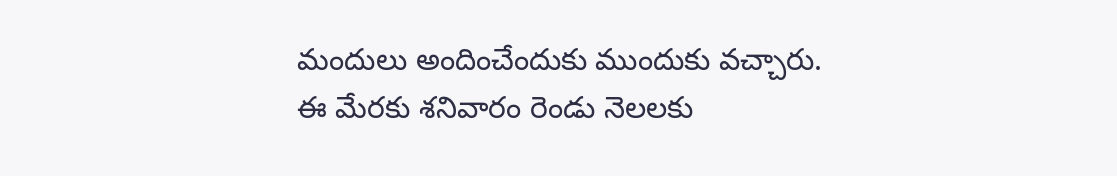మందులు అందించేందుకు ముందుకు వచ్చారు. ఈ మేరకు శనివారం రెండు నెలలకు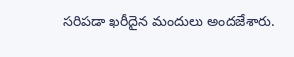సరిపడా ఖరీదైన మందులు అందజేశారు.